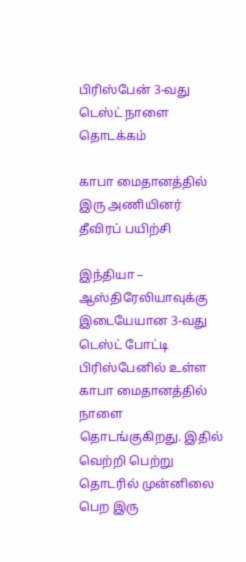பிரிஸ்பேன் 3-வது டெஸ்ட் நாளை தொடக்கம்

காபா மைதானத்தில் இரு அணியினர் தீவிரப் பயிற்சி

இந்தியா – ஆஸ்திரேலியாவுக்கு இடையேயான 3-வது டெஸ்ட் போட்டி பிரிஸ்பேனில் உள்ள காபா மைதானத்தில் நாளை தொடங்குகிறது. இதில் வெற்றி பெற்று தொடரில் முன்னிலை பெற இரு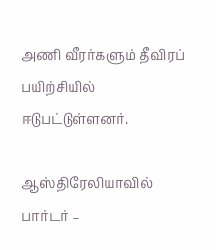அணி வீரர்களும் தீவிரப் பயிற்சியில் ஈடுபட்டுள்ளனர்.

ஆஸ்திரேலியாவில் பார்டர் –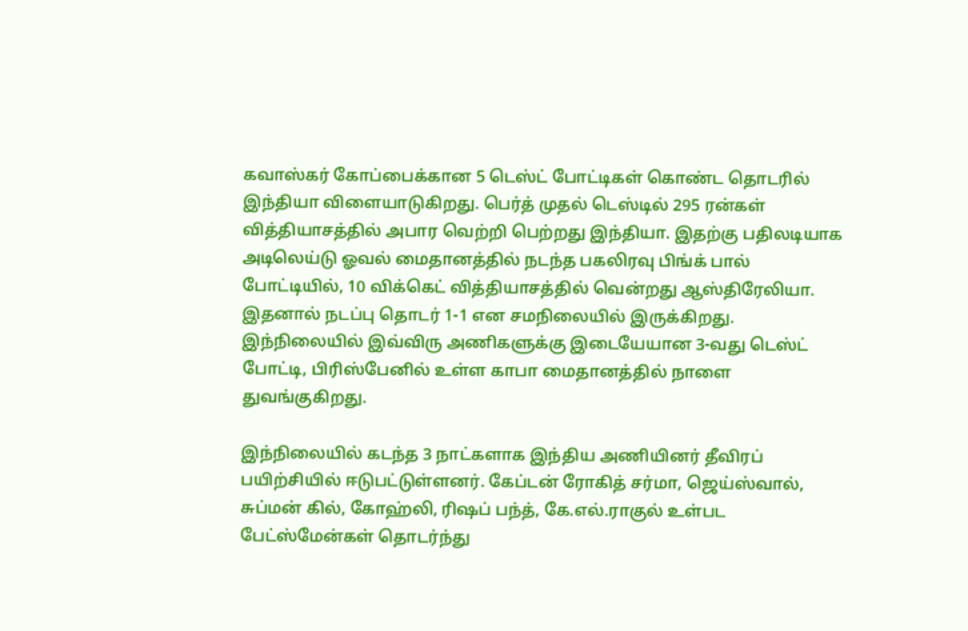கவாஸ்கர் கோப்பைக்கான 5 டெஸ்ட் போட்டிகள் கொண்ட தொடரில் இந்தியா விளையாடுகிறது. பெர்த் முதல் டெஸ்டில் 295 ரன்கள் வித்தியாசத்தில் அபார வெற்றி பெற்றது இந்தியா. இதற்கு பதிலடியாக அடிலெய்டு ஓவல் மைதானத்தில் நடந்த பகலிரவு பிங்க் பால் போட்டியில், 10 விக்கெட் வித்தியாசத்தில் வென்றது ஆஸ்திரேலியா. இதனால் நடப்பு தொடர் 1-1 என சமநிலையில் இருக்கிறது. இந்நிலையில் இவ்விரு அணிகளுக்கு இடையேயான 3-வது டெஸ்ட் போட்டி, பிரிஸ்பேனில் உள்ள காபா மைதானத்தில் நாளை துவங்குகிறது.

இந்நிலையில் கடந்த 3 நாட்களாக இந்திய அணியினர் தீவிரப் பயிற்சியில் ஈடுபட்டுள்ளனர். கேப்டன் ரோகித் சர்மா, ஜெய்ஸ்வால், சுப்மன் கில், கோஹ்லி, ரிஷப் பந்த், கே.எல்.ராகுல் உள்பட பேட்ஸ்மேன்கள் தொடர்ந்து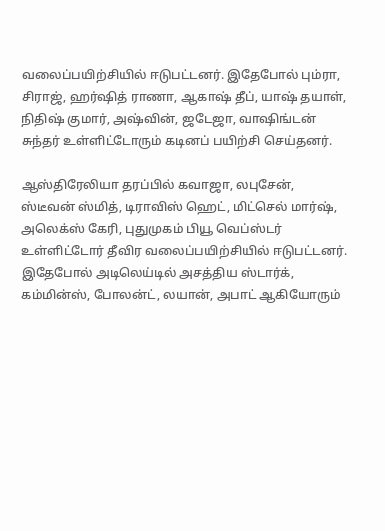வலைப்பயிற்சியில் ஈடுபட்டனர். இதேபோல் பும்ரா, சிராஜ், ஹர்ஷித் ராணா, ஆகாஷ் தீப், யாஷ் தயாள், நிதிஷ் குமார், அஷ்வின், ஜடேஜா, வாஷிங்டன் சுந்தர் உள்ளிட்டோரும் கடினப் பயிற்சி செய்தனர்.

ஆஸ்திரேலியா தரப்பில் கவாஜா, லபுசேன், ஸ்டீவன் ஸ்மித், டிராவிஸ் ஹெட், மிட்செல் மார்ஷ், அலெக்ஸ் கேரி, புதுமுகம் பியூ வெப்ஸ்டர் உள்ளிட்டோர் தீவிர வலைப்பயிற்சியில் ஈடுபட்டனர். இதேபோல் அடிலெய்டில் அசத்திய ஸ்டார்க், கம்மின்ஸ், போலன்ட், லயான், அபாட் ஆகியோரும்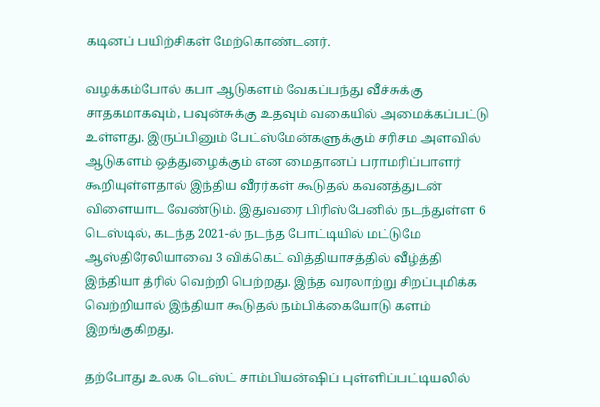கடினப் பயிற்சிகள் மேற்கொண்டனர்.

வழக்கம்போல் கபா ஆடுகளம் வேகப்பந்து வீச்சுக்கு சாதகமாகவும், பவுன்சுக்கு உதவும் வகையில் அமைக்கப்பட்டு உள்ளது. இருப்பினும் பேட்ஸ்மேன்களுக்கும் சரிசம அளவில் ஆடுகளம் ஒத்துழைக்கும் என மைதானப் பராமரிப்பாளர் கூறியுள்ளதால் இந்திய வீரர்கள் கூடுதல் கவனத்துடன் விளையாட வேண்டும். இதுவரை பிரிஸ்பேனில் நடந்துள்ள 6 டெஸ்டில், கடந்த 2021-ல் நடந்த போட்டியில் மட்டுமே ஆஸ்திரேலியாவை 3 விக்கெட் வித்தியாசத்தில் வீழ்த்தி இந்தியா த்ரில் வெற்றி பெற்றது. இந்த வரலாற்று சிறப்புமிக்க வெற்றியால் இந்தியா கூடுதல் நம்பிக்கையோடு களம் இறங்குகிறது.

தற்போது உலக டெஸ்ட் சாம்பியன்ஷிப் புள்ளிப்பட்டியலில்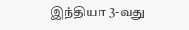இந்தியா 3-வது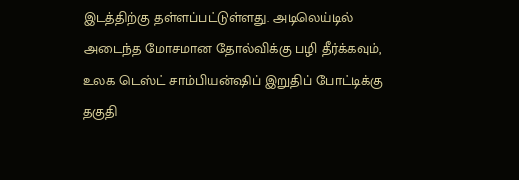இடத்திற்கு தள்ளப்பட்டுள்ளது. அடிலெய்டில் அடைந்த மோசமான தோல்விக்கு பழி தீர்க்கவும், உலக டெஸ்ட் சாம்பியன்ஷிப் இறுதிப் போட்டிக்கு தகுதி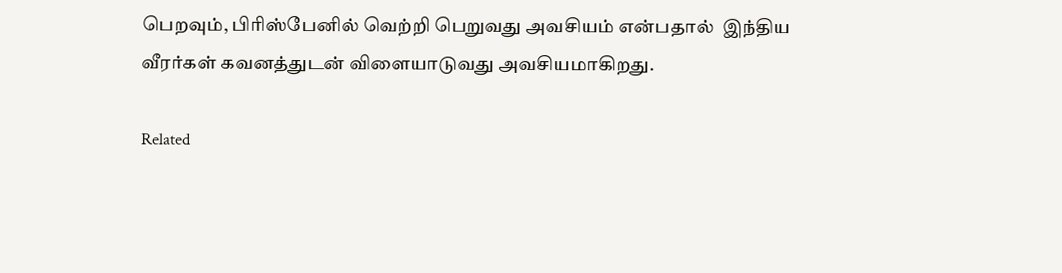பெறவும், பிரிஸ்பேனில் வெற்றி பெறுவது அவசியம் என்பதால்  இந்திய வீரர்கள் கவனத்துடன் விளையாடுவது அவசியமாகிறது.

Related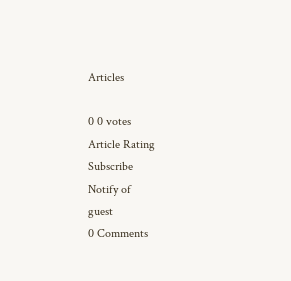Articles

0 0 votes
Article Rating
Subscribe
Notify of
guest
0 Comments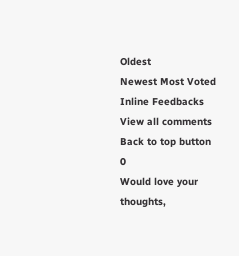Oldest
Newest Most Voted
Inline Feedbacks
View all comments
Back to top button
0
Would love your thoughts,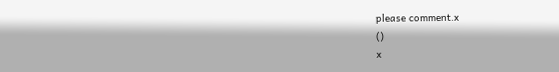please comment.x
()
x